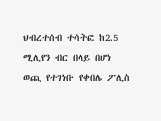ህብረተሰብ ተሳትፎ ከ2.5 ሚሊየን ብር በላይ በሆነ ወጪ የተገነቡ የቀበሌ ፖሊስ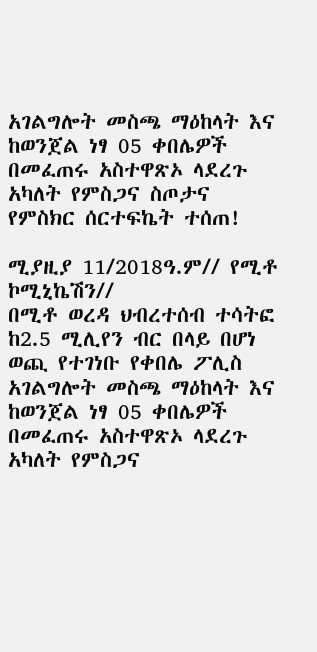አገልግሎት መስጫ ማዕከላት እና ከወንጀል ነፃ 05 ቀበሌዎች በመፈጠሩ አስተዋጽኦ ላደረጉ አካለት የምስጋና ስጦታና የምስክር ሰርተፍኬት ተሰጠ!

ሚያዚያ 11/2018ዓ.ም// የሚቶ ኮሚኒኬሽን//
በሚቶ ወረዳ ህብረተሰብ ተሳትፎ ከ2.5 ሚሊየን ብር በላይ በሆነ ወጪ የተገነቡ የቀበሌ ፖሊስ አገልግሎት መስጫ ማዕከላት እና ከወንጀል ነፃ 05 ቀበሌዎች በመፈጠሩ አስተዋጽኦ ላደረጉ አካለት የምስጋና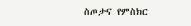ስጦታና የምስክር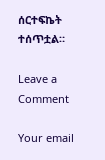ሰርተፍኬት ተሰጥቷል።

Leave a Comment

Your email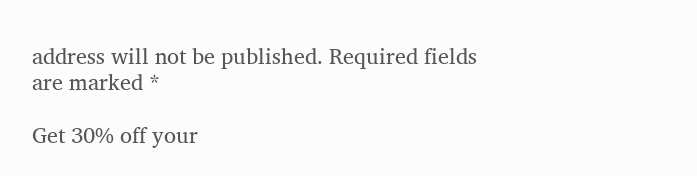address will not be published. Required fields are marked *

Get 30% off your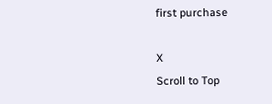first purchase

X
Scroll to Top